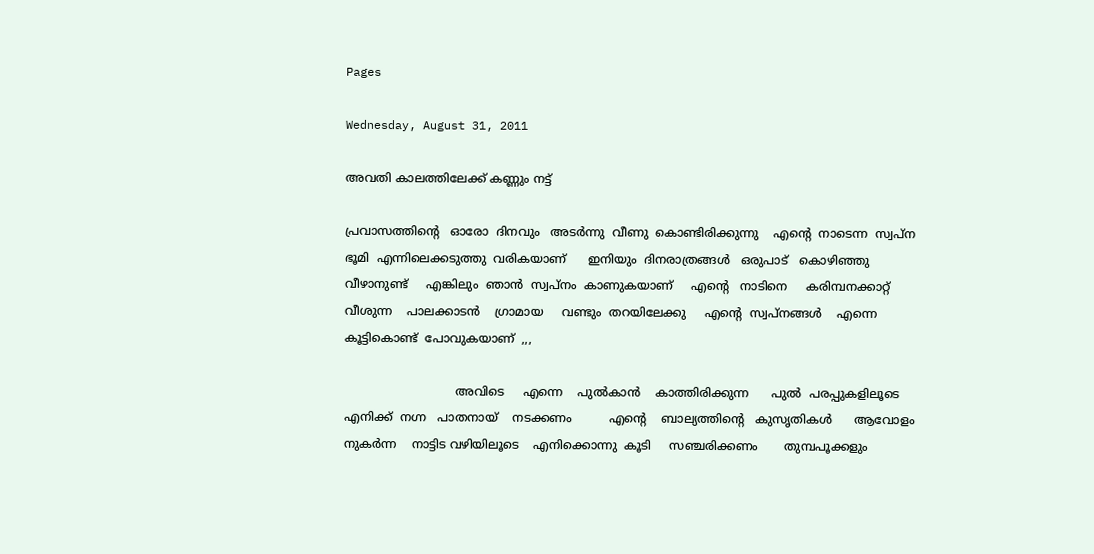Pages

Wednesday, August 31, 2011

അവതി കാലത്തിലേക്ക് കണ്ണും നട്ട്

പ്രവാസത്തിന്റെ   ഓരോ  ദിനവും   അടര്‍ന്നു  വീണു  കൊണ്ടിരിക്കുന്നു    എന്‍റെ  നാടെന്ന  സ്വപ്ന   ഭൂമി  എന്നിലെക്കടുത്തു  വരികയാണ്      ഇനിയും  ദിനരാത്രങ്ങള്‍   ഒരുപാട്   കൊഴിഞ്ഞു  വീഴാനുണ്ട്     എങ്കിലും  ഞാന്‍  സ്വപ്നം  കാണുകയാണ്     എന്‍റെ   നാടിനെ     കരിമ്പനക്കാറ്റ്    വീശുന്ന    പാലക്കാടന്‍    ഗ്രാമായ     വണ്ടും  തറയിലേക്കു     എന്‍റെ  സ്വപ്‌നങ്ങള്‍    എന്നെ    കൂട്ടികൊണ്ട്  പോവുകയാണ്  ,,,

                              അവിടെ     എന്നെ    പുല്‍കാന്‍    കാത്തിരിക്കുന്ന      പുല്‍  പരപ്പുകളിലൂടെ       എനിക്ക്  നഗ്ന   പാതനായ്    നടക്കണം          എന്‍റെ    ബാല്യത്തിന്റെ   കുസൃതികള്‍      ആവോളം    നുകര്‍ന്ന    നാട്ടിട വഴിയിലൂടെ    എനിക്കൊന്നു  കൂടി     സഞ്ചരിക്കണം       തുമ്പപൂക്കളും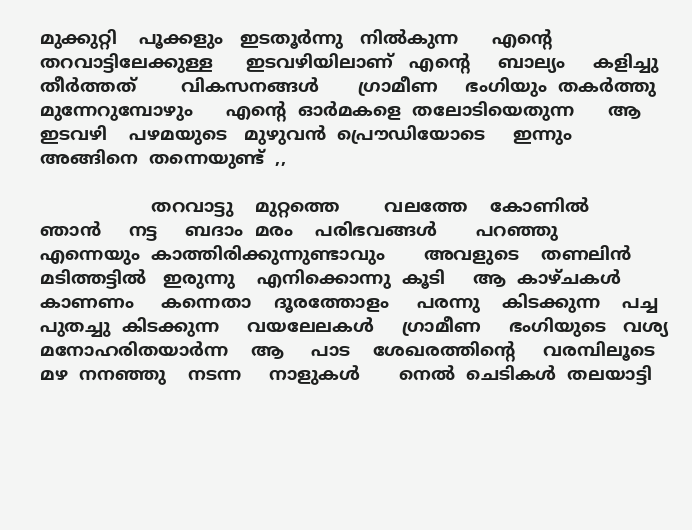മുക്കുറ്റി    പൂക്കളും   ഇടതൂര്‍ന്നു   നില്‍കുന്ന      എന്‍റെ     തറവാട്ടിലേക്കുള്ള      ഇടവഴിയിലാണ്   എന്‍റെ     ബാല്യം     കളിച്ചു  തീര്‍ത്തത്        വികസനങ്ങള്‍       ഗ്രാമീണ     ഭംഗിയും  തകര്‍ത്തു   മുന്നേറുമ്പോഴും      എന്‍റെ  ഓര്‍മകളെ  തലോടിയെതുന്ന      ആ  ഇടവഴി    പഴമയുടെ   മുഴുവന്‍  പ്രൌഡിയോടെ     ഇന്നും     അങ്ങിനെ  തന്നെയുണ്ട്‌  ,,

                    തറവാട്ടു    മുറ്റത്തെ        വലത്തേ    കോണില്‍      ഞാന്‍     നട്ട     ബദാം  മരം    പരിഭവങ്ങള്‍       പറഞ്ഞു    എന്നെയും  കാത്തിരിക്കുന്നുണ്ടാവും       അവളുടെ    തണലിന്‍    മടിത്തട്ടില്‍   ഇരുന്നു    എനിക്കൊന്നു  കൂടി     ആ  കാഴ്ചകള്‍    കാണണം     കന്നെതാ    ദൂരത്തോളം     പരന്നു    കിടക്കുന്ന    പച്ച  പുതച്ചു  കിടക്കുന്ന     വയലേലകള്‍     ഗ്രാമീണ     ഭംഗിയുടെ   വശ്യ   മനോഹരിതയാര്‍ന്ന    ആ     പാട    ശേഖരത്തിന്റെ     വരമ്പിലൂടെ      മഴ  നനഞ്ഞു    നടന്ന     നാളുകള്‍       നെല്‍  ചെടികള്‍  തലയാട്ടി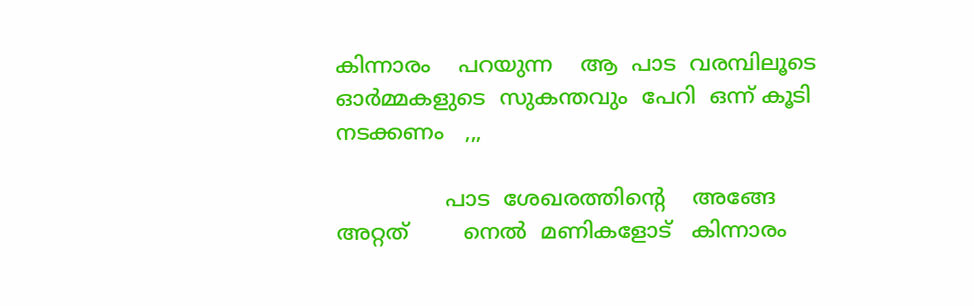കിന്നാരം    പറയുന്ന    ആ  പാട  വരമ്പിലൂടെ     ഓര്‍മ്മകളുടെ  സുകന്തവും  പേറി  ഒന്ന് കൂടി     നടക്കണം   ,,,

                പാട  ശേഖരത്തിന്റെ    അങ്ങേ  അറ്റത്        നെല്‍  മണികളോട്   കിന്നാരം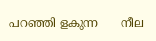പറഞ്ഞി ളകുന്ന      നീല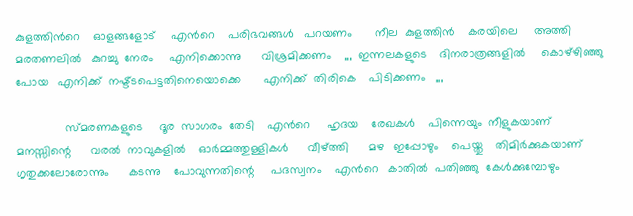കുളത്തിന്‍റെ    ഓളങ്ങളോട്     എന്‍റെ    പരിഭവങ്ങള്‍   പറയണം       നീല  കുളത്തിന്‍    കരയിലെ     അത്തി  മരതണലില്‍   കുറച്ചു  നേരം     എനിക്കൊന്നു      വിശ്രമിക്കണം    ,,,  ഇന്നലകളുടെ    ദിനരാത്രങ്ങളില്‍     കൊഴ്ഴിഞ്ഞു   പോയ   എനിക്ക്  നഷ്ട്ടപെട്ടതിനെയൊക്കെ       എനിക്ക്  തിരികെ    പിടിക്കണം   ,,,

               സ്മരണകളുടെ     ദൂര  സാഗരം  തേടി    എന്‍റെ     ഹൃദയ    രേഖകള്‍    പിന്നെയും  നീളുകയാണ്      മനസ്സിന്റെ      വരല്‍  നാവുകളില്‍    ഓര്‍മ്മത്തുള്ളികള്‍      വീഴ്ത്തി      മഴ   ഇപ്പോഴും    പെയ്തു    തിമിര്‍ക്കുകയാണ്    ഗൃതുക്കലോരോന്നും      കടന്നു    പോവുന്നതിന്റെ     പദസ്വനം    എന്‍റെ   കാതില്‍  പതിഞ്ഞു  കേള്‍ക്കുമ്പോഴും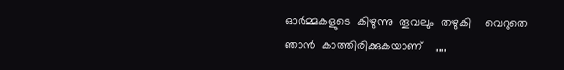ഓര്‍മ്മകളുടെ  കിഴുന്നു  തൂവലും  തഴുകി    വെറുതെ  ഞാന്‍  കാത്തിരിക്കുകയാണ്    ,,,,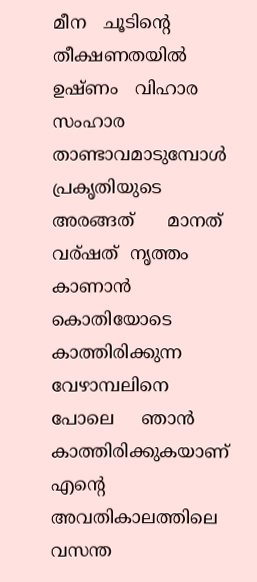മീന   ചൂടിന്‍റെ   തീക്ഷണതയില്‍     ഉഷ്ണം   വിഹാര  സംഹാര   താണ്ടാവമാടുമ്പോള്‍    പ്രകൃതിയുടെ     അരങ്ങത്      മാനത്     വര്ഷത്  നൃത്തം    കാണാന്‍     കൊതിയോടെ    കാത്തിരിക്കുന്ന   വേഴാമ്പലിനെ     പോലെ     ഞാന്‍   കാത്തിരിക്കുകയാണ്    എന്‍റെ   അവതികാലത്തിലെ    വസന്ത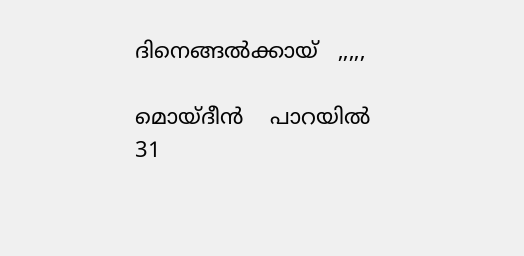ദിനെങ്ങല്‍ക്കായ്   ,,,,,

മൊയ്ദീന്‍    പാറയില്‍
31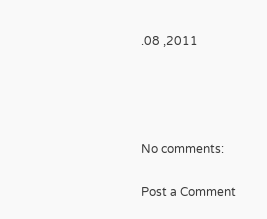.08 ,2011




No comments:

Post a Comment